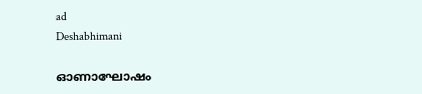ad
Deshabhimani

ഓണാഘോഷം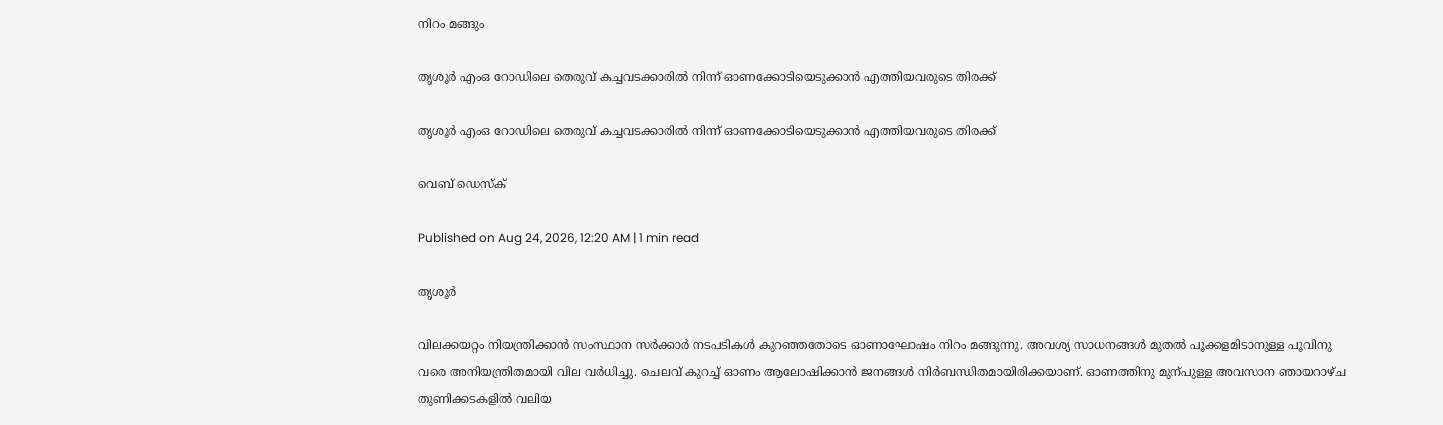നിറം മങ്ങും

തൃശൂർ എംഒ റോഡിലെ തെരുവ്‌ കച്ചവടക്കാരിൽ നിന്ന്‌ ഓണക്കോടിയെടുക്കാൻ എത്തിയവരുടെ തിരക്ക്‌

തൃശൂർ എംഒ റോഡിലെ തെരുവ്‌ കച്ചവടക്കാരിൽ നിന്ന്‌ ഓണക്കോടിയെടുക്കാൻ എത്തിയവരുടെ തിരക്ക്‌

വെബ് ഡെസ്ക്

Published on Aug 24, 2026, 12:20 AM | 1 min read

തൃശൂർ

വിലക്കയറ്റം നിയന്ത്രിക്കാൻ സംസ്ഥാന സർക്കാർ നടപടികൾ കുറഞ്ഞതോടെ ഓണാഘോഷം നിറം മങ്ങുന്നു. അവശ്യ സാധനങ്ങൾ മുതൽ പൂക്കളമിടാനുള്ള പൂവിനു വരെ അനിയന്ത്രിതമായി വില വർധിച്ചു. ചെലവ്‌ കുറച്ച്‌ ഓണം ആലോഷിക്കാൻ ജനങ്ങൾ നിർബന്ധിതമായിരിക്കയാണ്‌. ഓണത്തിനു മുന്പുള്ള അവസാന ഞായറാഴ്‌ച തുണിക്കടകളിൽ വലിയ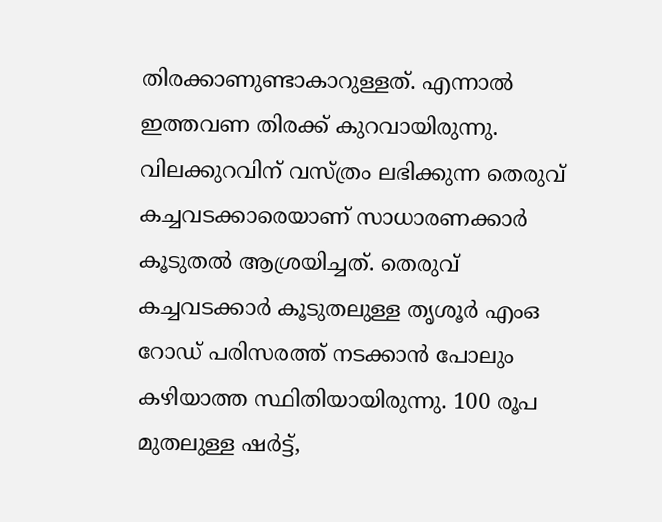തിരക്കാണുണ്ടാകാറുള്ളത്‌. എന്നാൽ ഇത്തവണ തിരക്ക്‌ കുറവായിരുന്നു. വിലക്കുറവിന്‌ വസ്‌ത്രം ലഭിക്കുന്ന തെരുവ്‌ കച്ചവടക്കാരെയാണ്‌ സാധാരണക്കാർ കൂടുതൽ ആശ്രയിച്ചത്‌. തെരുവ്‌ കച്ചവടക്കാർ കൂടുതലുള്ള തൃശൂർ എംഒ റോഡ്‌ പരിസരത്ത്‌ നടക്കാൻ പോലും കഴിയാത്ത സ്ഥിതിയായിരുന്നു. 100 രൂപ മുതലുള്ള ഷർട്ട്‌,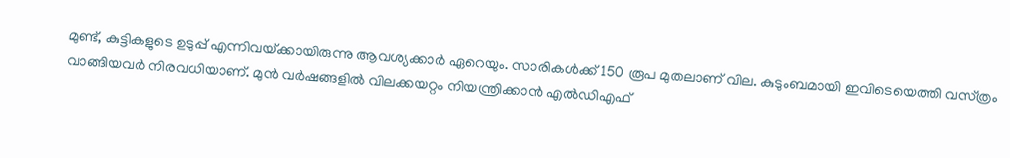മുണ്ട്‌, കുട്ടികളുടെ ഉടുപ്പ്‌ എന്നിവയ്‌ക്കായിരുന്നു ആവശ്യക്കാർ ഏറെയും. സാരികൾക്ക്‌ 150 രൂപ മുതലാണ്‌ വില. കുടുംബമായി ഇവിടെയെത്തി വസ്‌ത്രം വാങ്ങിയവർ നിരവധിയാണ്. മുൻ വർഷങ്ങളിൽ വിലക്കയറ്റം നിയന്ത്രിക്കാൻ എൽഡിഎഫ്‌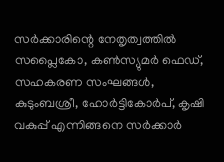സർക്കാരിന്റെ നേതൃത്വത്തിൽ സപ്ലൈകോ, കൺസ്യുമർ ഫെഡ്‌, സഹകരണ സംഘങ്ങൾ, കുടുംബശ്രീ, ഹോർട്ടികോർപ്‌, കൃഷി വകുപ്പ്‌ എന്നിങ്ങനെ സർക്കാർ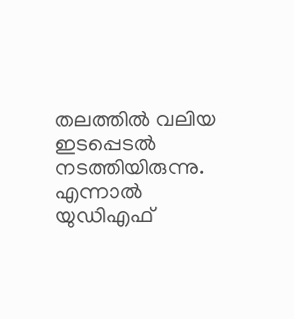തലത്തിൽ വലിയ ഇടപ്പെടൽ നടത്തിയിരുന്നു. എന്നാൽ യുഡിഎഫ്‌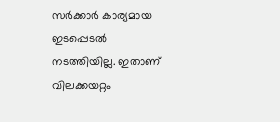സർക്കാർ കാര്യമായ ഇടപ്പെടൽ നടത്തിയില്ല. ഇതാണ്‌ വിലക്കയറ്റം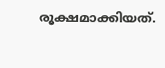രൂക്ഷമാക്കിയത്‌.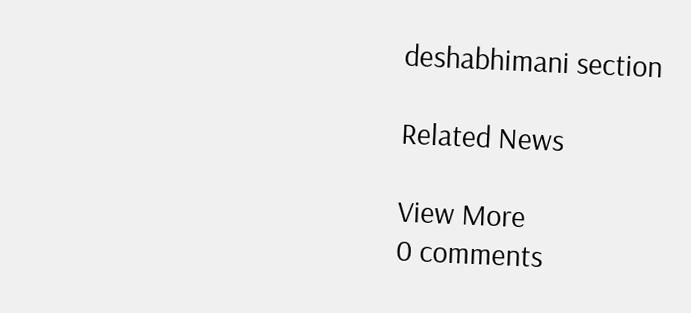deshabhimani section

Related News

View More
0 comments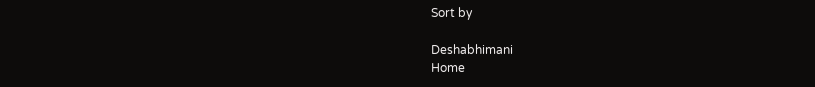Sort by

Deshabhimani
Home